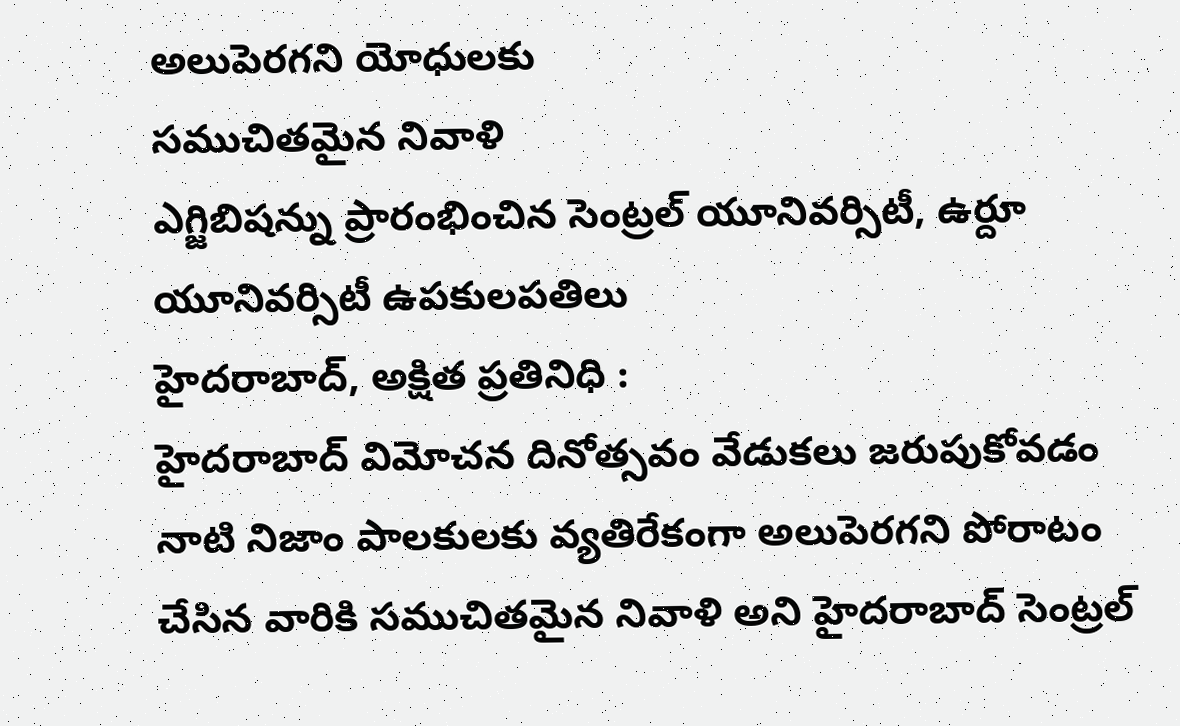అలుపెరగని యోధులకు
సముచితమైన నివాళి
ఎగ్జిబిషన్ను ప్రారంభించిన సెంట్రల్ యూనివర్సిటీ, ఉర్దూ యూనివర్సిటీ ఉపకులపతిలు
హైదరాబాద్, అక్షిత ప్రతినిధి :
హైదరాబాద్ విమోచన దినోత్సవం వేడుకలు జరుపుకోవడం నాటి నిజాం పాలకులకు వ్యతిరేకంగా అలుపెరగని పోరాటం చేసిన వారికి సముచితమైన నివాళి అని హైదరాబాద్ సెంట్రల్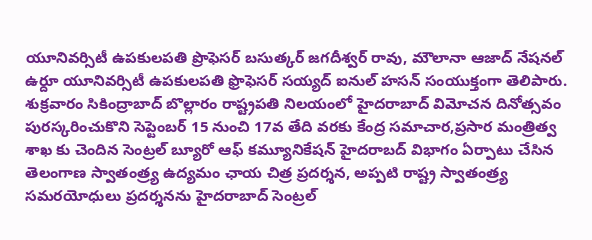యూనివర్సిటీ ఉపకులపతి ప్రొఫెసర్ బసుత్కర్ జగదీశ్వర్ రావు, మౌలానా ఆజాద్ నేషనల్ ఉర్దూ యూనివర్సిటీ ఉపకులపతి ఫ్రొఫెసర్ సయ్యద్ ఐనుల్ హసన్ సంయుక్తంగా తెలిపారు.
శుక్రవారం సికింద్రాబాద్ బొల్లారం రాష్ట్రపతి నిలయంలో హైదరాబాద్ విమోచన దినోత్సవం పురస్కరించుకొని సెప్టెంబర్ 15 నుంచి 17వ తేది వరకు కేంద్ర సమాచార,ప్రసార మంత్రిత్వ శాఖ కు చెందిన సెంట్రల్ బ్యూరో ఆఫ్ కమ్యూనికేషన్ హైదరాబద్ విభాగం ఏర్పాటు చేసిన తెలంగాణ స్వాతంత్ర్య ఉద్యమం ఛాయ చిత్ర ప్రదర్శన, అప్పటి రాష్ట్ర స్వాతంత్ర్య సమరయోధులు ప్రదర్శనను హైదరాబాద్ సెంట్రల్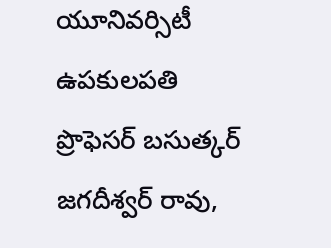యూనివర్సిటీ ఉపకులపతి
ప్రొఫెసర్ బసుత్కర్ జగదీశ్వర్ రావు,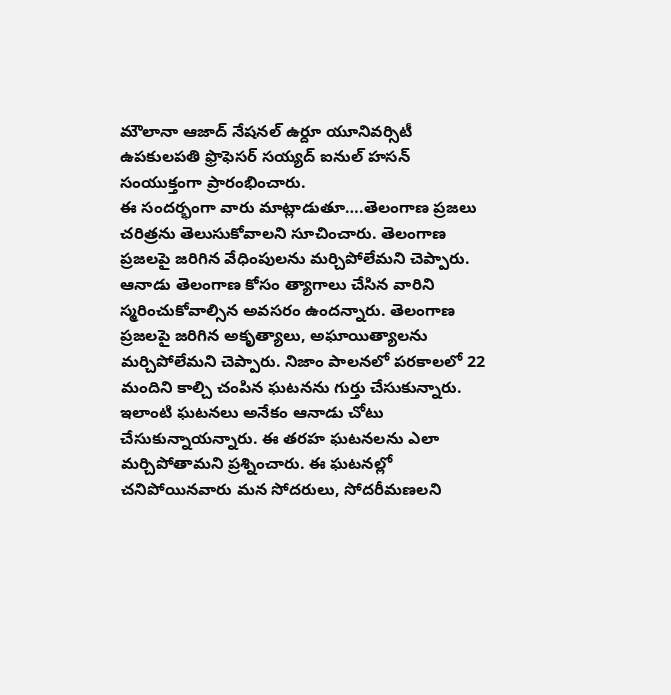మౌలానా ఆజాద్ నేషనల్ ఉర్దూ యూనివర్సిటీ ఉపకులపతి ఫ్రొఫెసర్ సయ్యద్ ఐనుల్ హసన్ సంయుక్తంగా ప్రారంభించారు.
ఈ సందర్భంగా వారు మాట్లాడుతూ….తెలంగాణ ప్రజలు చరిత్రను తెలుసుకోవాలని సూచించారు. తెలంగాణ ప్రజలపై జరిగిన వేధింపులను మర్చిపోలేమని చెప్పారు. ఆనాడు తెలంగాణ కోసం త్యాగాలు చేసిన వారిని స్మరించుకోవాల్సిన అవసరం ఉందన్నారు. తెలంగాణ ప్రజలపై జరిగిన అకృత్యాలు, అఘాయిత్యాలను మర్చిపోలేమని చెప్పారు. నిజాం పాలనలో పరకాలలో 22 మందిని కాల్చి చంపిన ఘటనను గుర్తు చేసుకున్నారు. ఇలాంటి ఘటనలు అనేకం ఆనాడు చోటు చేసుకున్నాయన్నారు. ఈ తరహ ఘటనలను ఎలా మర్చిపోతామని ప్రశ్నించారు. ఈ ఘటనల్లో చనిపోయినవారు మన సోదరులు, సోదరీమణలని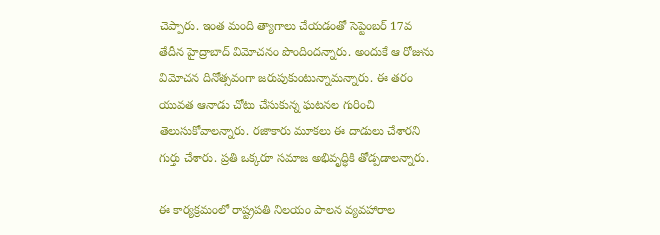చెప్పారు. ఇంత మంది త్యాగాలు చేయడంతో సెప్టెంబర్ 17వ తేదీన హైద్రాబాద్ విమోచనం పొందిందన్నారు. అందుకే ఆ రోజును విమోచన దినోత్సవంగా జరుపుకుంటున్నామన్నారు. ఈ తరం యువత ఆనాడు చోటు చేసుకున్న ఘటనల గురించి తెలుసుకోవాలన్నారు. రజాకారు మూకలు ఈ దాడులు చేశారని గుర్తు చేశారు. ప్రతి ఒక్కరూ సమాజ అభివృద్ధికి తోడ్పడాలన్నారు.

ఈ కార్యక్రమంలో రాష్ట్రపతి నిలయం పాలన వ్యవహారాల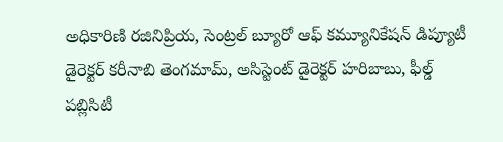అధికారిణి రజినిప్రియ, సెంట్రల్ బ్యూరో ఆఫ్ కమ్యూనికేషన్ డిప్యూటీ డైరెక్టర్ కరీనాబి తెంగమామ్, అసిస్టెంట్ డైరెక్టర్ హరిబాబు, ఫీల్డ్ పబ్లిసిటీ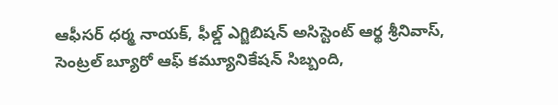ఆఫీసర్ ధర్మ నాయక్, ఫీల్డ్ ఎగ్జిబిషన్ అసిస్టెంట్ ఆర్థ శ్రీనివాస్, సెంట్రల్ బ్యూరో ఆఫ్ కమ్యూనికేషన్ సిబ్బంది,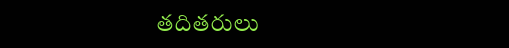తదితరులు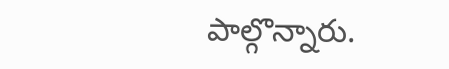పాల్గొన్నారు.